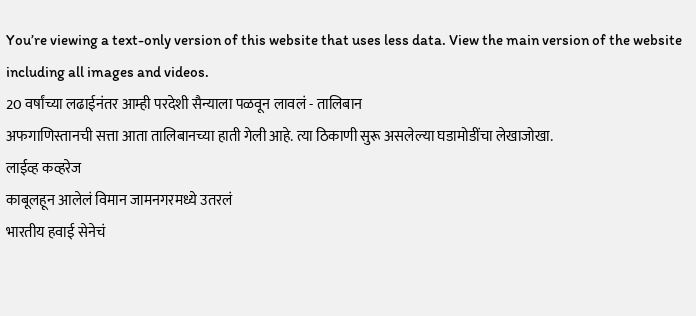You’re viewing a text-only version of this website that uses less data. View the main version of the website including all images and videos.
20 वर्षांच्या लढाईनंतर आम्ही परदेशी सैन्याला पळवून लावलं - तालिबान
अफगाणिस्तानची सत्ता आता तालिबानच्या हाती गेली आहे. त्या ठिकाणी सुरू असलेल्या घडामोडींचा लेखाजोखा.
लाईव्ह कव्हरेज
काबूलहून आलेलं विमान जामनगरमध्ये उतरलं
भारतीय हवाई सेनेचं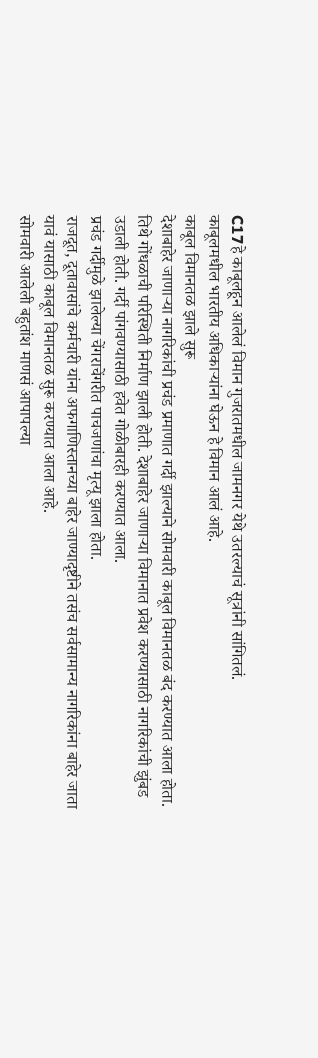C17हे काबूलहून आलेलं विमान गुजरातमधील जामनगर येथे उतरल्याचं सूत्रांनी सांगितलं.
काबूलमधील भारतीय अधिकाऱ्यांना घेऊन हे विमान आलं आहे.
काबूल विमानतळ झाले सुरू
देशाबाहेर जाणाऱ्या नागरिकांची प्रचंड प्रमाणात गर्दी झाल्याने सोमवारी काबूल विमानतळ बंद करण्यात आला होता.
तिथे गोंधळाची परिस्थिती निर्माण झाली होती. देशाबाहेर जाणाऱ्या विमानात प्रवेश करण्यासाठी नागरिकांची झुंबड उडाली होती. गर्दी पांगवण्यासाठी हवेत गोळीबारही करण्यात आला.
प्रचंड गर्दीमुळे झालेल्या चेंगराचेंगरीत पाचजणांचा मृत्यू झाला होता.
राजदूत, दूतावासांचे कर्मचारी यांना अफगाणिस्तानच्या बाहेर जाण्यादृष्टीने तसंच सर्वसामान्य नागरिकांना बाहेर जाता यावं यासाठी काबूल विमानतळ सुरू करण्यात आला आहे.
सोमवारी आलेली बहुतांश माणसं आपापल्या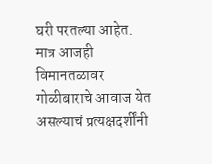घरी परतल्या आहेत. मात्र आजही विमानतळावर गोळीबाराचे आवाज येत असल्याचं प्रत्यक्षदर्शींनी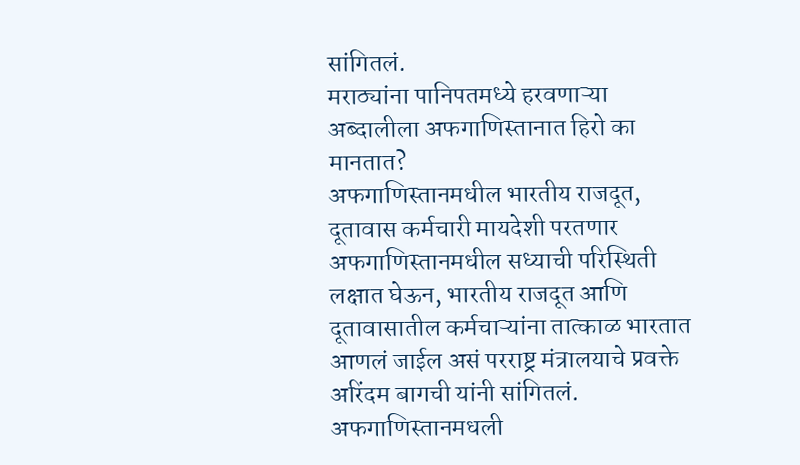सांगितलं.
मराठ्यांना पानिपतमध्ये हरवणाऱ्या अब्दालीला अफगाणिस्तानात हिरो का मानतात?
अफगाणिस्तानमधील भारतीय राजदूत, दूतावास कर्मचारी मायदेशी परतणार
अफगाणिस्तानमधील सध्याची परिस्थिती लक्षात घेऊन, भारतीय राजदूत आणि दूतावासातील कर्मचाऱ्यांना तात्काळ भारतात आणलं जाईल असं परराष्ट्र मंत्रालयाचे प्रवक्ते अरिंदम बागची यांनी सांगितलं.
अफगाणिस्तानमधली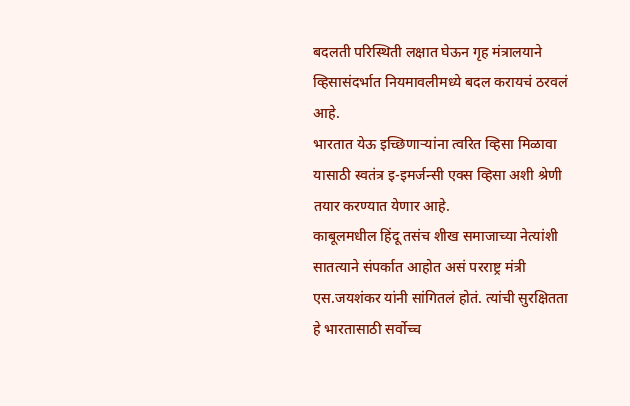बदलती परिस्थिती लक्षात घेऊन गृह मंत्रालयाने व्हिसासंदर्भात नियमावलीमध्ये बदल करायचं ठरवलं आहे.
भारतात येऊ इच्छिणाऱ्यांना त्वरित व्हिसा मिळावा यासाठी स्वतंत्र इ-इमर्जन्सी एक्स व्हिसा अशी श्रेणी तयार करण्यात येणार आहे.
काबूलमधील हिंदू तसंच शीख समाजाच्या नेत्यांशी सातत्याने संपर्कात आहोत असं परराष्ट्र मंत्री एस.जयशंकर यांनी सांगितलं होतं. त्यांची सुरक्षितता हे भारतासाठी सर्वोच्च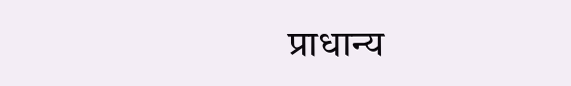प्राधान्य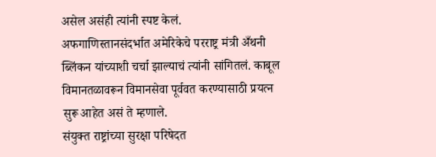असेल असंही त्यांनी स्पष्ट केलं.
अफगाणिस्तानसंदर्भात अमेरिकेचे परराष्ट्र मंत्री अँथनी ब्लिंकन यांच्याशी चर्चा झाल्याचं त्यांनी सांगितलं. काबूल विमानतळावरून विमानसेवा पूर्ववत करण्यासाठी प्रयत्न सुरू आहेत असं ते म्हणाले.
संयुक्त राष्ट्रांच्या सुरक्षा परिषेदत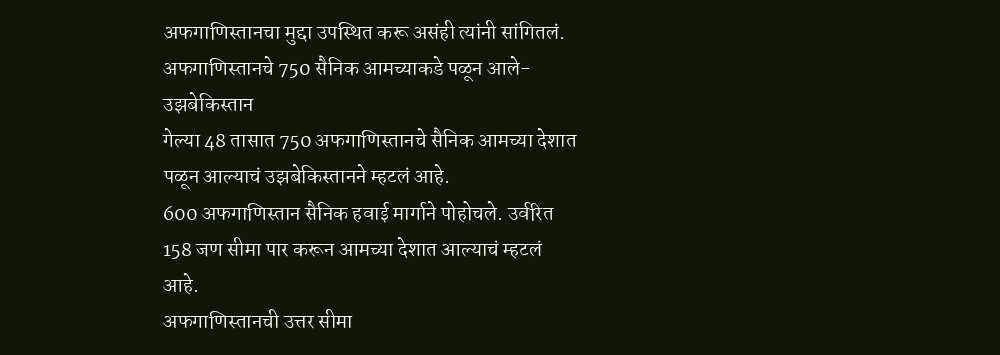अफगाणिस्तानचा मुद्दा उपस्थित करू असंही त्यांनी सांगितलं.
अफगाणिस्तानचे 750 सैनिक आमच्याकडे पळून आले- उझबेकिस्तान
गेल्या 48 तासात 750 अफगाणिस्तानचे सैनिक आमच्या देशात पळून आल्याचं उझबेकिस्तानने म्हटलं आहे.
600 अफगाणिस्तान सैनिक हवाई मार्गाने पोहोचले. उर्वरित 158 जण सीमा पार करून आमच्या देशात आल्याचं म्हटलं आहे.
अफगाणिस्तानची उत्तर सीमा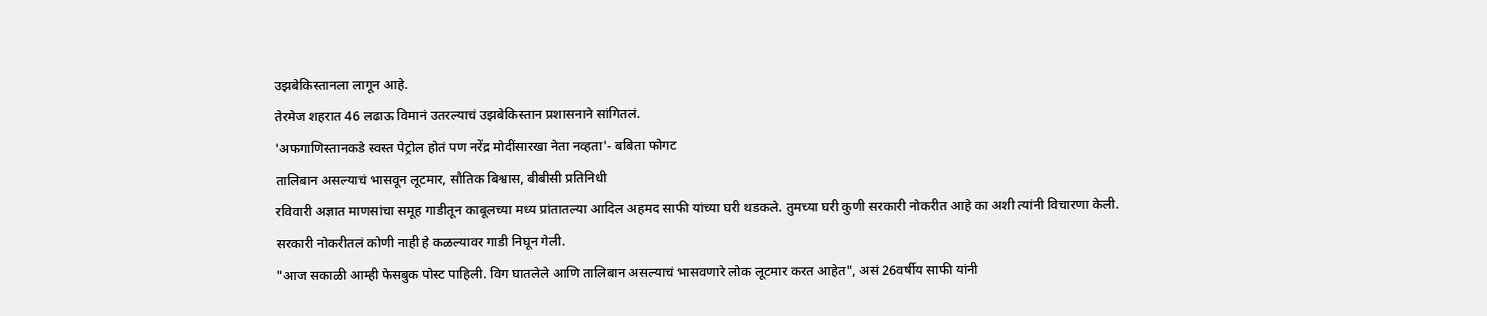उझबेकिस्तानला लागून आहे.
तेरमेज शहरात 46 लढाऊ विमानं उतरल्याचं उझबेकिस्तान प्रशासनाने सांगितलं.
'अफगाणिस्तानकडे स्वस्त पेट्रोल होतं पण नरेंद्र मोदींसारखा नेता नव्हता'- बबिता फोगट
तालिबान असल्याचं भासवून लूटमार, सौतिक बिश्वास, बीबीसी प्रतिनिधी
रविवारी अज्ञात माणसांचा समूह गाडीतून काबूलच्या मध्य प्रांतातल्या आदिल अहमद साफी यांच्या घरी थडकले. तुमच्या घरी कुणी सरकारी नोकरीत आहे का अशी त्यांनी विचारणा केली.
सरकारी नोकरीतलं कोणी नाही हे कळल्यावर गाडी निघून गेली.
"आज सकाळी आम्ही फेसबुक पोस्ट पाहिली. विग घातलेले आणि तालिबान असल्याचं भासवणारे लोक लूटमार करत आहेत", असं 26वर्षीय साफी यांनी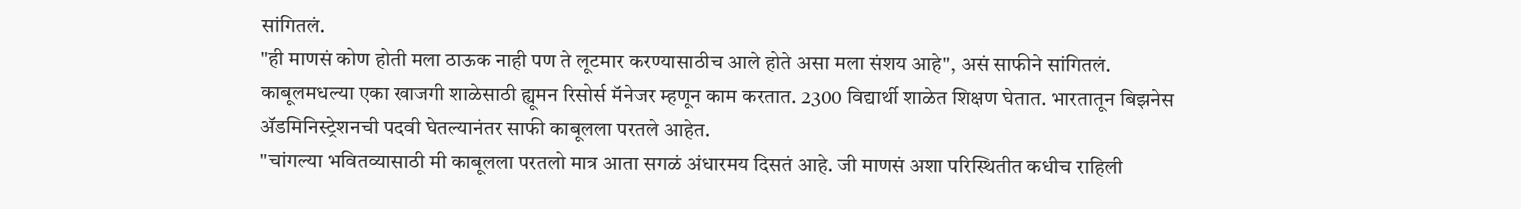सांगितलं.
"ही माणसं कोण होती मला ठाऊक नाही पण ते लूटमार करण्यासाठीच आले होते असा मला संशय आहे", असं साफीने सांगितलं.
काबूलमधल्या एका खाजगी शाळेसाठी ह्यूमन रिसोर्स मॅनेजर म्हणून काम करतात. 2300 विद्यार्थी शाळेत शिक्षण घेतात. भारतातून बिझनेस ॲडमिनिस्ट्रेशनची पदवी घेतल्यानंतर साफी काबूलला परतले आहेत.
"चांगल्या भवितव्यासाठी मी काबूलला परतलो मात्र आता सगळं अंधारमय दिसतं आहे. जी माणसं अशा परिस्थितीत कधीच राहिली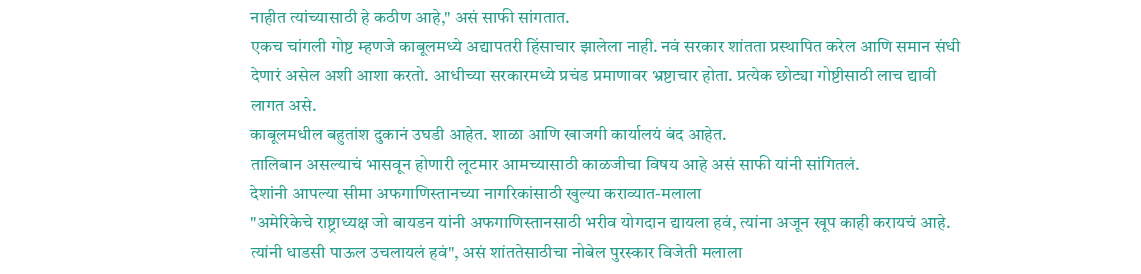नाहीत त्यांच्यासाठी हे कठीण आहे," असं साफी सांगतात.
एकच चांगली गोष्ट म्हणजे काबूलमध्ये अद्यापतरी हिंसाचार झालेला नाही. नवं सरकार शांतता प्रस्थापित करेल आणि समान संधी देणारं असेल अशी आशा करतो. आधीच्या सरकारमध्ये प्रचंड प्रमाणावर भ्रष्टाचार होता. प्रत्येक छोट्या गोष्टीसाठी लाच द्यावी लागत असे.
काबूलमधील बहुतांश दुकानं उघडी आहेत. शाळा आणि खाजगी कार्यालयं बंद आहेत.
तालिबान असल्याचं भासवून होणारी लूटमार आमच्यासाठी काळजीचा विषय आहे असं साफी यांनी सांगितलं.
देशांनी आपल्या सीमा अफगाणिस्तानच्या नागरिकांसाठी खुल्या कराव्यात-मलाला
"अमेरिकेचे राष्ट्राध्यक्ष जो बायडन यांनी अफगाणिस्तानसाठी भरीव योगदान द्यायला हवं, त्यांना अजून खूप काही करायचं आहे. त्यांनी धाडसी पाऊल उचलायलं हवं", असं शांततेसाठीचा नोबेल पुरस्कार विजेती मलाला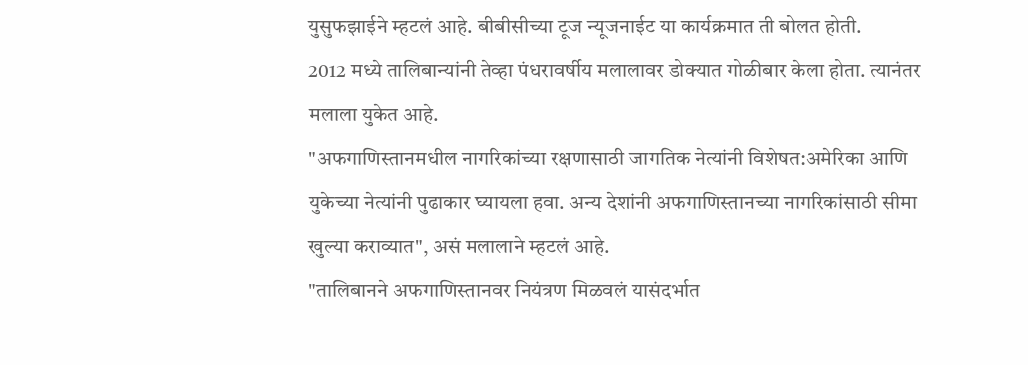युसुफझाईने म्हटलं आहे. बीबीसीच्या टूज न्यूजनाईट या कार्यक्रमात ती बोलत होती.
2012 मध्ये तालिबान्यांनी तेव्हा पंधरावर्षीय मलालावर डोक्यात गोळीबार केला होता. त्यानंतर मलाला युकेत आहे.
"अफगाणिस्तानमधील नागरिकांच्या रक्षणासाठी जागतिक नेत्यांनी विशेषत:अमेरिका आणि युकेच्या नेत्यांनी पुढाकार घ्यायला हवा. अन्य देशांनी अफगाणिस्तानच्या नागरिकांसाठी सीमा खुल्या कराव्यात", असं मलालाने म्हटलं आहे.
"तालिबानने अफगाणिस्तानवर नियंत्रण मिळवलं यासंदर्भात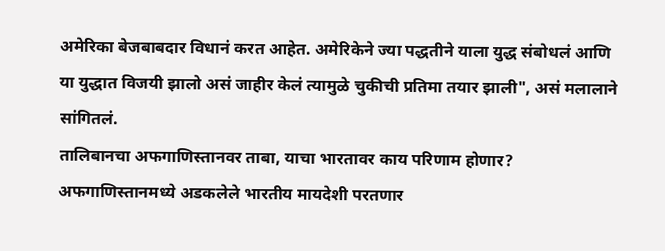अमेरिका बेजबाबदार विधानं करत आहेत. अमेरिकेने ज्या पद्धतीने याला युद्ध संबोधलं आणि या युद्धात विजयी झालो असं जाहीर केलं त्यामुळे चुकीची प्रतिमा तयार झाली", असं मलालाने सांगितलं.
तालिबानचा अफगाणिस्तानवर ताबा, याचा भारतावर काय परिणाम होणार?
अफगाणिस्तानमध्ये अडकलेले भारतीय मायदेशी परतणार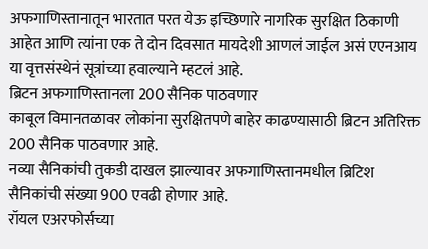अफगाणिस्तानातून भारतात परत येऊ इच्छिणारे नागरिक सुरक्षित ठिकाणी आहेत आणि त्यांना एक ते दोन दिवसात मायदेशी आणलं जाईल असं एएनआय या वृत्तसंस्थेनं सूत्रांच्या हवाल्याने म्हटलं आहे.
ब्रिटन अफगाणिस्तानला 200 सैनिक पाठवणार
काबूल विमानतळावर लोकांना सुरक्षितपणे बाहेर काढण्यासाठी ब्रिटन अतिरिक्त 200 सैनिक पाठवणार आहे.
नव्या सैनिकांची तुकडी दाखल झाल्यावर अफगाणिस्तानमधील ब्रिटिश सैनिकांची संख्या 900 एवढी होणार आहे.
रॉयल एअरफोर्सच्या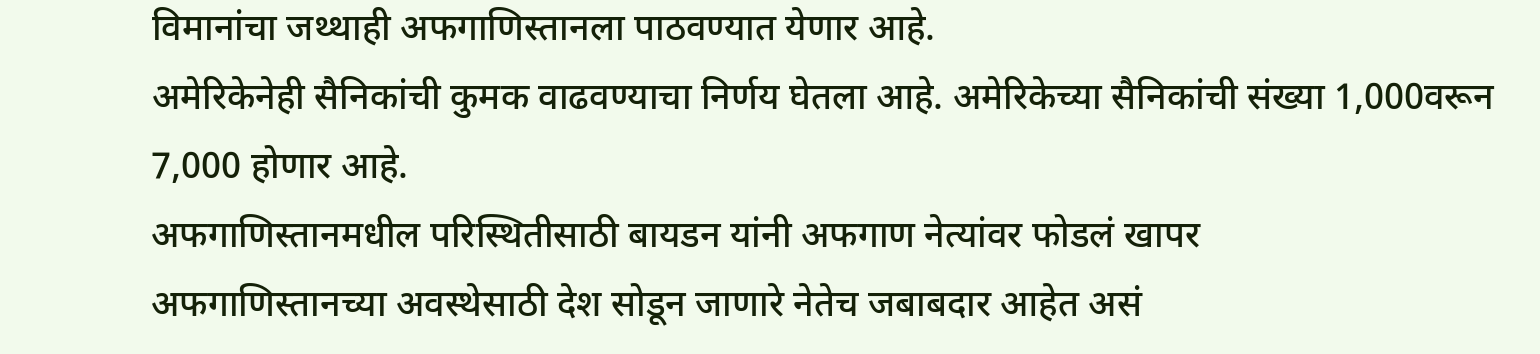विमानांचा जथ्थाही अफगाणिस्तानला पाठवण्यात येणार आहे.
अमेरिकेनेही सैनिकांची कुमक वाढवण्याचा निर्णय घेतला आहे. अमेरिकेच्या सैनिकांची संख्या 1,000वरून 7,000 होणार आहे.
अफगाणिस्तानमधील परिस्थितीसाठी बायडन यांनी अफगाण नेत्यांवर फोडलं खापर
अफगाणिस्तानच्या अवस्थेसाठी देश सोडून जाणारे नेतेच जबाबदार आहेत असं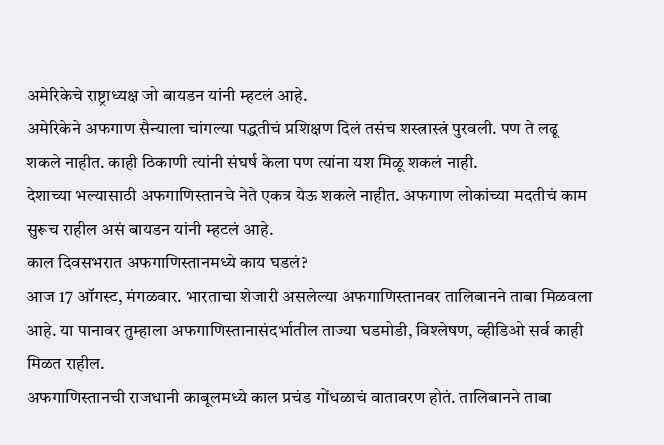अमेरिकेचे राष्ट्राध्यक्ष जो बायडन यांनी म्हटलं आहे.
अमेरिकेने अफगाण सैन्याला चांगल्या पद्धतीचं प्रशिक्षण दिलं तसंच शस्त्रास्त्रं पुरवली. पण ते लढू शकले नाहीत. काही ठिकाणी त्यांनी संघर्ष केला पण त्यांना यश मिळू शकलं नाही.
देशाच्या भल्यासाठी अफगाणिस्तानचे नेते एकत्र येऊ शकले नाहीत. अफगाण लोकांच्या मदतीचं काम सुरूच राहील असं बायडन यांनी म्हटलं आहे.
काल दिवसभरात अफगाणिस्तानमध्ये काय घडलं?
आज 17 ऑगस्ट, मंगळवार. भारताचा शेजारी असलेल्या अफगाणिस्तानवर तालिबानने ताबा मिळवला आहे. या पानावर तुम्हाला अफगाणिस्तानासंदर्भातील ताज्या घडमोडी, विश्लेषण, व्हीडिओ सर्व काही मिळत राहील.
अफगाणिस्तानची राजधानी काबूलमध्ये काल प्रचंड गोंधळाचं वातावरण होतं. तालिबानने ताबा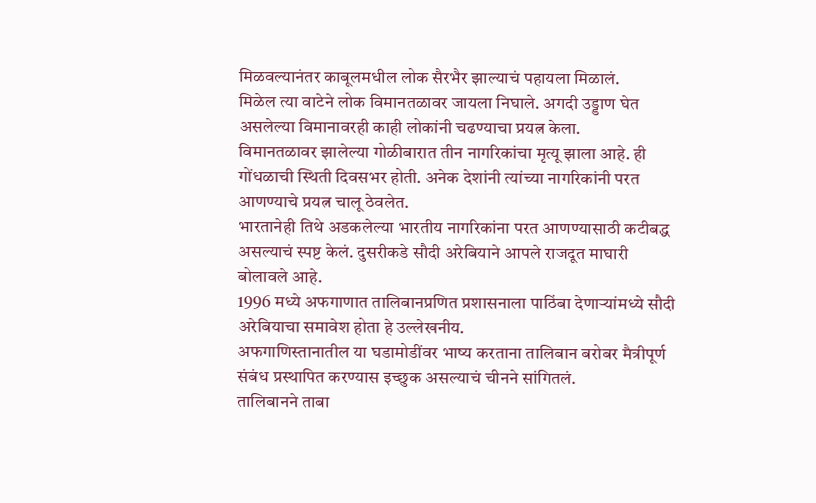मिळवल्यानंतर काबूलमधील लोक सैरभैर झाल्याचं पहायला मिळालं.
मिळेल त्या वाटेने लोक विमानतळावर जायला निघाले. अगदी उड्डाण घेत असलेल्या विमानावरही काही लोकांनी चढण्याचा प्रयत्न केला.
विमानतळावर झालेल्या गोळीबारात तीन नागरिकांचा मृत्यू झाला आहे. ही गोंधळाची स्थिती दिवसभर होती. अनेक देशांनी त्यांच्या नागरिकांनी परत आणण्याचे प्रयत्न चालू ठेवलेत.
भारतानेही तिथे अडकलेल्या भारतीय नागरिकांना परत आणण्यासाठी कटीबद्ध असल्याचं स्पष्ट केलं. दुसरीकडे सौदी अरेबियाने आपले राजदूत माघारी बोलावले आहे.
1996 मध्ये अफगाणात तालिबानप्रणित प्रशासनाला पाठिंबा देणाऱ्यांमध्ये सौदी अरेबियाचा समावेश होता हे उल्लेखनीय.
अफगाणिस्तानातील या घडामोडींवर भाष्य करताना तालिबान बरोबर मैत्रीपूर्ण संबंध प्रस्थापित करण्यास इच्छुक असल्याचं चीनने सांगितलं.
तालिबानने ताबा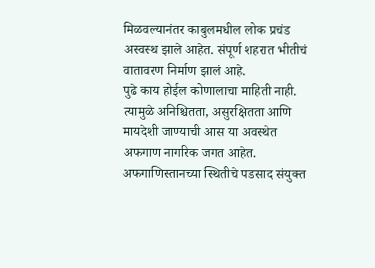मिळवल्यानंतर काबुलमधील लोक प्रचंड अस्वस्थ झाले आहेत. संपूर्ण शहरात भीतीचं वातावरण निर्माण झालं आहे.
पुढे काय होईल कोणालाचा माहिती नाही. त्यामुळे अनिश्चितता, असुरक्षितता आणि मायदेशी जाण्याची आस या अवस्थेत अफगाण नागरिक जगत आहेत.
अफगाणिस्तानच्या स्थितीचे पडसाद संयुक्त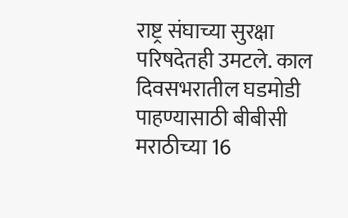राष्ट्र संघाच्या सुरक्षा परिषदेतही उमटले. काल दिवसभरातील घडमोडी पाहण्यासाठी बीबीसी मराठीच्या 16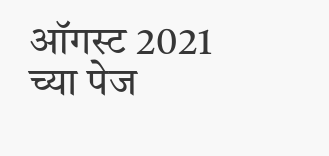ऑगस्ट 2021 च्या पेज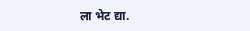ला भेट द्या.